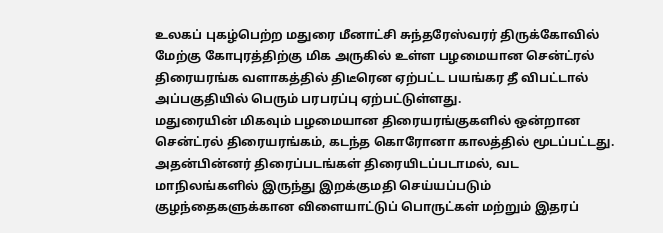உலகப் புகழ்பெற்ற மதுரை மீனாட்சி சுந்தரேஸ்வரர் திருக்கோவில் மேற்கு கோபுரத்திற்கு மிக அருகில் உள்ள பழமையான சென்ட்ரல் திரையரங்க வளாகத்தில் திடீரென ஏற்பட்ட பயங்கர தீ விபட்டால் அப்பகுதியில் பெரும் பரபரப்பு ஏற்பட்டுள்ளது.
மதுரையின் மிகவும் பழமையான திரையரங்குகளில் ஒன்றான சென்ட்ரல் திரையரங்கம், கடந்த கொரோனா காலத்தில் மூடப்பட்டது. அதன்பின்னர் திரைப்படங்கள் திரையிடப்படாமல், வட மாநிலங்களில் இருந்து இறக்குமதி செய்யப்படும் குழந்தைகளுக்கான விளையாட்டுப் பொருட்கள் மற்றும் இதரப்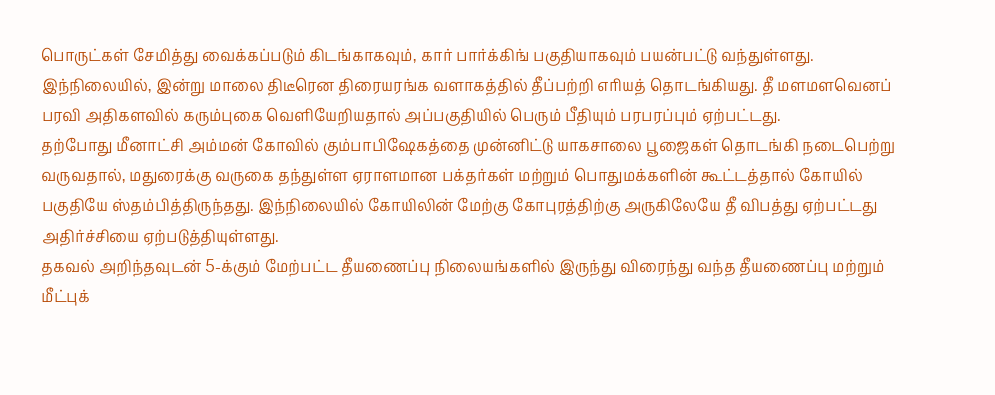பொருட்கள் சேமித்து வைக்கப்படும் கிடங்காகவும், கார் பார்க்கிங் பகுதியாகவும் பயன்பட்டு வந்துள்ளது.
இந்நிலையில், இன்று மாலை திடீரென திரையரங்க வளாகத்தில் தீப்பற்றி எரியத் தொடங்கியது. தீ மளமளவெனப் பரவி அதிகளவில் கரும்புகை வெளியேறியதால் அப்பகுதியில் பெரும் பீதியும் பரபரப்பும் ஏற்பட்டது.
தற்போது மீனாட்சி அம்மன் கோவில் கும்பாபிஷேகத்தை முன்னிட்டு யாகசாலை பூஜைகள் தொடங்கி நடைபெற்று வருவதால், மதுரைக்கு வருகை தந்துள்ள ஏராளமான பக்தர்கள் மற்றும் பொதுமக்களின் கூட்டத்தால் கோயில் பகுதியே ஸ்தம்பித்திருந்தது. இந்நிலையில் கோயிலின் மேற்கு கோபுரத்திற்கு அருகிலேயே தீ விபத்து ஏற்பட்டது அதிர்ச்சியை ஏற்படுத்தியுள்ளது.
தகவல் அறிந்தவுடன் 5-க்கும் மேற்பட்ட தீயணைப்பு நிலையங்களில் இருந்து விரைந்து வந்த தீயணைப்பு மற்றும் மீட்புக்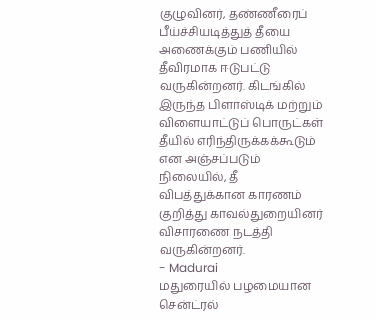குழுவினர், தண்ணீரைப் பீய்ச்சியடித்துத் தீயை அணைக்கும் பணியில் தீவிரமாக ஈடுபட்டு வருகின்றனர். கிடங்கில் இருந்த பிளாஸ்டிக் மற்றும் விளையாட்டுப் பொருட்கள் தீயில் எரிந்திருக்கக்கூடும் என அஞ்சப்படும் நிலையில், தீ விபத்துக்கான காரணம் குறித்து காவல்துறையினர் விசாரணை நடத்தி வருகின்றனர்.
- Madurai
மதுரையில் பழமையான சென்ட்ரல்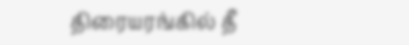திரையரங்கில் தீ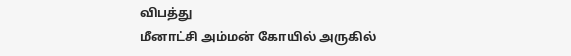விபத்து
மீனாட்சி அம்மன் கோயில் அருகில்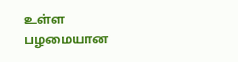உள்ள பழமையான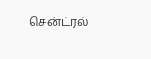சென்ட்ரல்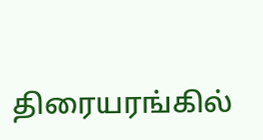திரையரங்கில்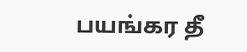பயங்கர தீ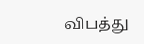விபத்து